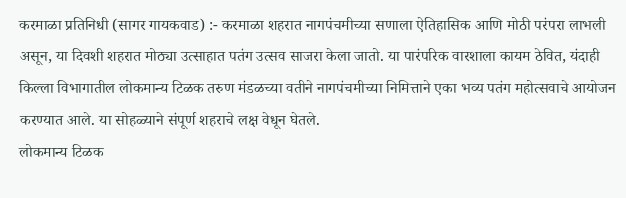करमाळा प्रतिनिधी (सागर गायकवाड) :- करमाळा शहरात नागपंचमीच्या सणाला ऐतिहासिक आणि मोठी परंपरा लाभली असून, या दिवशी शहरात मोठ्या उत्साहात पतंग उत्सव साजरा केला जातो. या पारंपरिक वारशाला कायम ठेवित, यंदाही किल्ला विभागातील लोकमान्य टिळक तरुण मंडळच्या वतीने नागपंचमीच्या निमित्ताने एका भव्य पतंग महोत्सवाचे आयोजन करण्यात आले. या सोहळ्याने संपूर्ण शहराचे लक्ष वेधून घेतले.
लोकमान्य टिळक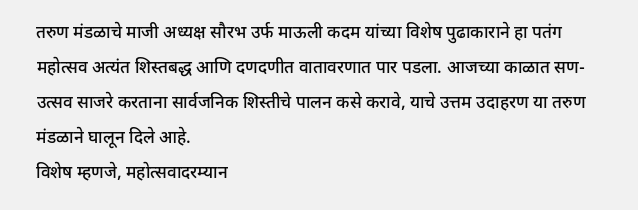तरुण मंडळाचे माजी अध्यक्ष सौरभ उर्फ माऊली कदम यांच्या विशेष पुढाकाराने हा पतंग महोत्सव अत्यंत शिस्तबद्ध आणि दणदणीत वातावरणात पार पडला. आजच्या काळात सण-उत्सव साजरे करताना सार्वजनिक शिस्तीचे पालन कसे करावे, याचे उत्तम उदाहरण या तरुण मंडळाने घालून दिले आहे.
विशेष म्हणजे, महोत्सवादरम्यान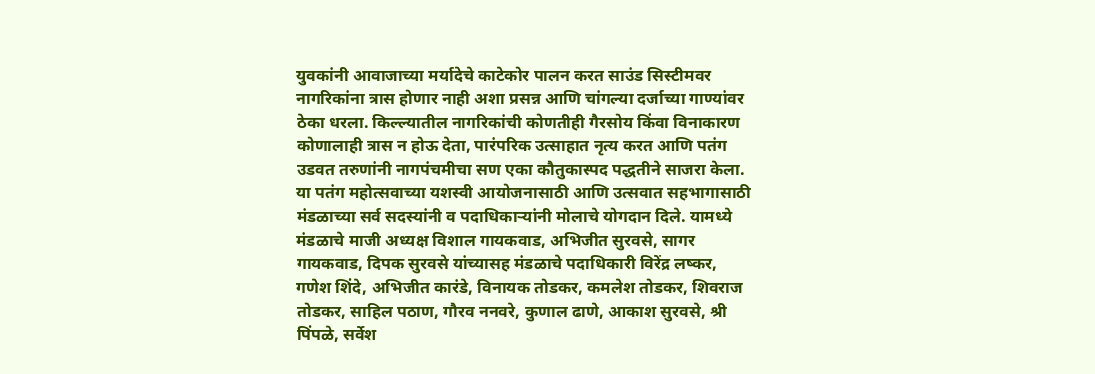युवकांनी आवाजाच्या मर्यादेचे काटेकोर पालन करत साउंड सिस्टीमवर नागरिकांना त्रास होणार नाही अशा प्रसन्न आणि चांगल्या दर्जाच्या गाण्यांवर ठेका धरला. किल्ल्यातील नागरिकांची कोणतीही गैरसोय किंवा विनाकारण कोणालाही त्रास न होऊ देता, पारंपरिक उत्साहात नृत्य करत आणि पतंग उडवत तरुणांनी नागपंचमीचा सण एका कौतुकास्पद पद्धतीने साजरा केला.
या पतंग महोत्सवाच्या यशस्वी आयोजनासाठी आणि उत्सवात सहभागासाठी मंडळाच्या सर्व सदस्यांनी व पदाधिकाऱ्यांनी मोलाचे योगदान दिले. यामध्ये मंडळाचे माजी अध्यक्ष विशाल गायकवाड, अभिजीत सुरवसे, सागर गायकवाड, दिपक सुरवसे यांच्यासह मंडळाचे पदाधिकारी विरेंद्र लष्कर, गणेश शिंदे, अभिजीत कारंडे, विनायक तोडकर, कमलेश तोडकर, शिवराज तोडकर, साहिल पठाण, गौरव ननवरे, कुणाल ढाणे, आकाश सुरवसे, श्री पिंपळे, सर्वेश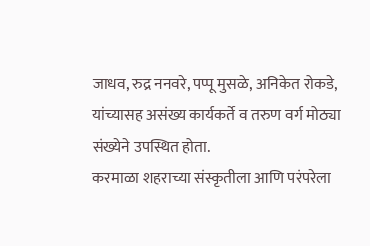जाधव, रुद्र ननवरे, पप्पू मुसळे, अनिकेत रोकडे, यांच्यासह असंख्य कार्यकर्ते व तरुण वर्ग मोठ्या संख्येने उपस्थित होता.
करमाळा शहराच्या संस्कृतीला आणि परंपरेला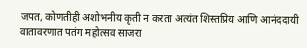जपत, कोणतीही अशोभनीय कृती न करता अत्यंत शिस्तप्रिय आणि आनंददायी वातावरणात पतंग महोत्सव साजरा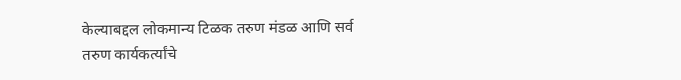केल्याबद्दल लोकमान्य टिळक तरुण मंडळ आणि सर्व तरुण कार्यकर्त्यांचे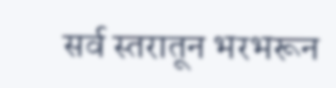सर्व स्तरातून भरभरून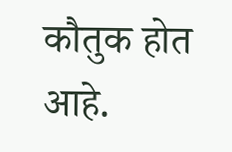कौतुक होत आहे.